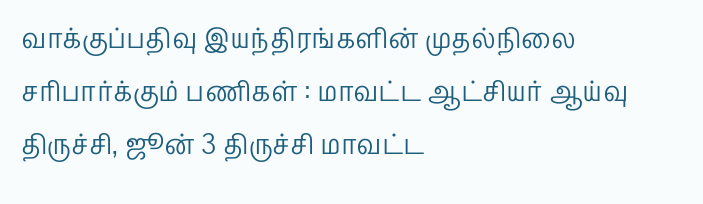வாக்குப்பதிவு இயந்திரங்களின் முதல்நிலை சரிபார்க்கும் பணிகள் : மாவட்ட ஆட்சியர் ஆய்வு
திருச்சி, ஜூன் 3 திருச்சி மாவட்ட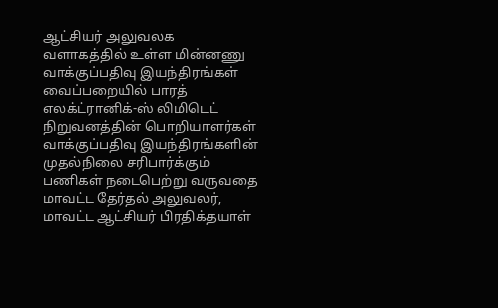ஆட்சியர் அலுவலக வளாகத்தில் உள்ள மின்னணு வாக்குப்பதிவு இயந்திரங்கள் வைப்பறையில் பாரத் எலக்ட்ரானிக்-ஸ் லிமிடெட் நிறுவனத்தின் பொறியாளர்கள் வாக்குப்பதிவு இயந்திரங்களின் முதல்நிலை சரிபார்க்கும் பணிகள் நடைபெற்று வருவதை மாவட்ட தேர்தல் அலுவலர், மாவட்ட ஆட்சியர் பிரதிக்தயாள்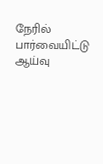நேரில் பார்வையிட்டு ஆய்வு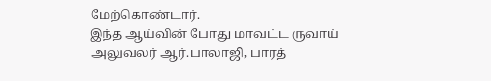மேற்கொண்டார்.
இந்த ஆய்வின் போது மாவட்ட ருவாய் அலுவலர் ஆர்.பாலாஜி, பாரத்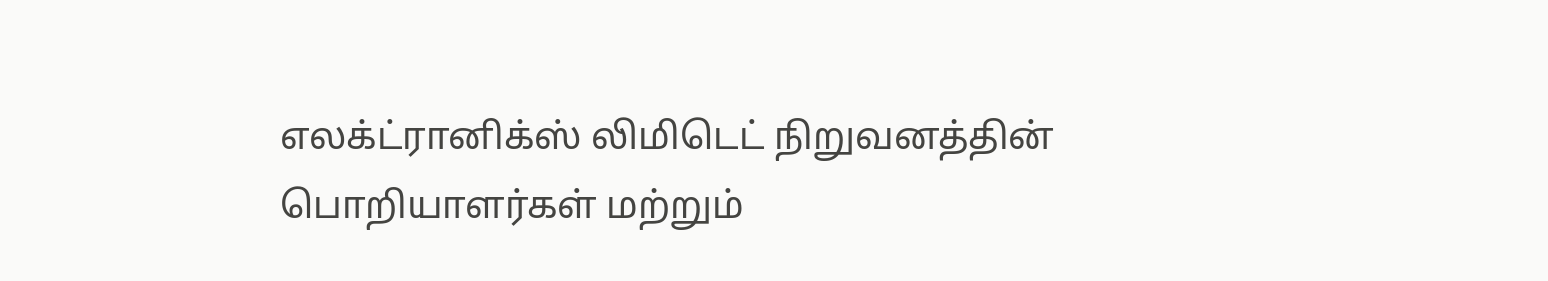எலக்ட்ரானிக்ஸ் லிமிடெட் நிறுவனத்தின் பொறியாளர்கள் மற்றும்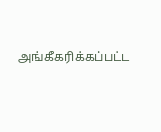அங்கீகரிக்கப்பட்ட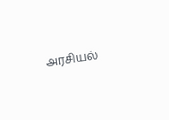அரசியல்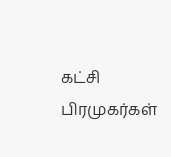கட்சி பிரமுகர்கள்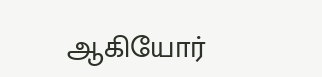ஆகியோர்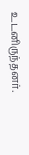உடனிருந்தனர்.